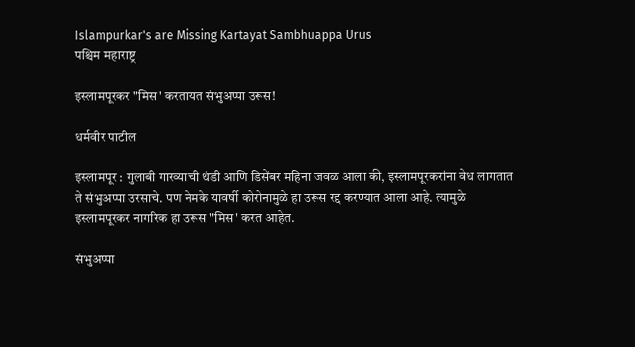Islampurkar's are Missing Kartayat Sambhuappa Urus
पश्चिम महाराष्ट्र

इस्लामपूरकर "मिस' करतायत संभुअप्पा उरूस!

धर्मवीर पाटील

इस्लामपूर : गुलाबी गारव्याची थंडी आणि डिसेंबर महिना जवळ आला की, इस्लामपूरकरांना वेध लागतात ते संभुअप्पा उरसाचे. पण नेमके यावर्षी कोरोनामुळे हा उरूस रद्द करण्यात आला आहे. त्यामुळे इस्लामपूरकर नागरिक हा उरूस "मिस' करत आहेत.

संभुअप्पा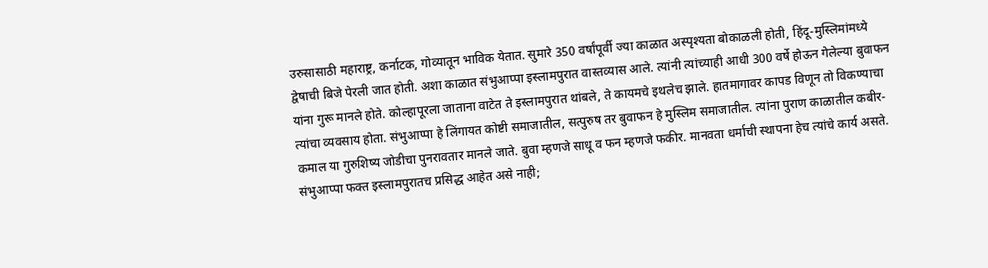उरुसासाठी महाराष्ट्र, कर्नाटक, गोव्यातून भाविक येतात. सुमारे 350 वर्षांपूर्वी ज्या काळात अस्पृश्‍यता बोकाळली होती, हिंदू-मुस्लिमांमध्ये द्वेषाची बिजे पेरली जात होती. अशा काळात संभुआप्पा इस्लामपुरात वास्तव्यास आले. त्यांनी त्यांच्याही आधी 300 वर्षे होऊन गेलेल्या बुवाफन यांना गुरू मानले होते. कोल्हापूरला जाताना वाटेत ते इस्लामपुरात थांबले, ते कायमचे इथलेच झाले. हातमागावर कापड विणून तो विकण्याचा त्यांचा व्यवसाय होता. संभुआप्पा हे लिंगायत कोष्टी समाजातील, सत्पुरुष तर बुवाफन हे मुस्लिम समाजातील. त्यांना पुराण काळातील कबीर-कमाल या गुरुशिष्य जोडीचा पुनरावतार मानले जाते. बुवा म्हणजे साधू व फन म्हणजे फकीर. मानवता धर्माची स्थापना हेच त्यांचे कार्य असते. संभुआप्पा फक्त इस्लामपुरातच प्रसिद्ध आहेत असे नाही;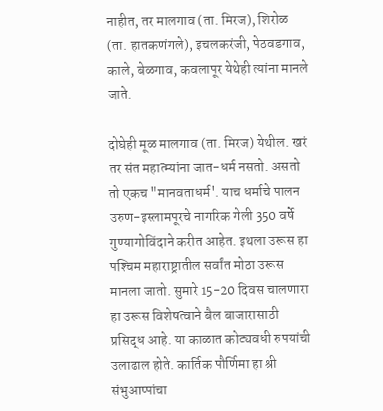नाहीत, तर मालगाव (ता. मिरज), शिरोळ (ता. हातकणंगले), इचलकरंजी, पेठवडगाव, काले, बेळगाव, कवलापूर येथेही त्यांना मानले जाते.

दोघेही मूळ मालगाव (ता. मिरज) येथील. खरं तर संत महात्म्यांना जात-धर्म नसतो. असतो तो एकच "मानवताधर्म'. याच धर्माचे पालन उरुण-इस्लामपूरचे नागरिक गेली 350 वर्षे गुण्यागोविंदाने करीत आहेत. इथला उरूस हा पश्‍चिम महाराष्ट्रातील सर्वांत मोठा उरूस मानला जातो. सुमारे 15-20 दिवस चालणारा हा उरूस विशेषत्वाने बैल बाजारासाठी प्रसिद्ध आहे. या काळात कोट्यवधी रुपयांची उलाढाल होते. कार्तिक पौर्णिमा हा श्री संभुआप्पांचा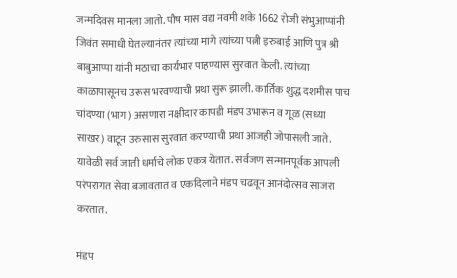जन्मदिवस मानला जातो. पौष मास वद्य नवमी शके 1662 रोजी संभुआप्पांनी जिवंत समाधी घेतल्यानंतर त्यांच्या मागे त्यांच्या पत्नी इरुबाई आणि पुत्र श्री बाबुआप्पा यांनी मठाचा कार्यभार पाहण्यास सुरवात केली. त्यांच्या काळापासूनच उरूस भरवण्याची प्रथा सुरू झाली. कार्तिक शुद्ध दशमीस पाच चांदण्या (भाग) असणारा नक्षीदार कापडी मंडप उभारून व गूळ (सध्या साखर) वाटून उरुसास सुरवात करण्याची प्रथा आजही जोपासली जाते. यावेळी सर्व जाती धर्माचे लोक एकत्र येतात. सर्वजण सन्मानपूर्वक आपली परंपरागत सेवा बजावतात व एकदिलाने मंडप चढवून आनंदोत्सव साजरा करतात.

मंडप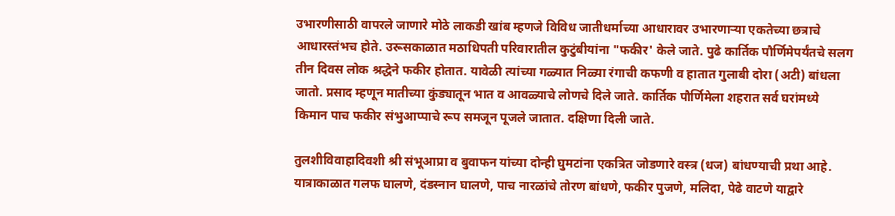उभारणीसाठी वापरले जाणारे मोठे लाकडी खांब म्हणजे विविध जातीधर्माच्या आधारावर उभारणाऱ्या एकतेच्या छत्राचे आधारस्तंभच होते. उरूसकाळात मठाधिपती परिवारातील कुटुंबीयांना "फकीर' केले जाते. पुढे कार्तिक पौर्णिमेपर्यंतचे सलग तीन दिवस लोक श्रद्धेने फकीर होतात. यावेळी त्यांच्या गळ्यात निळ्या रंगाची कफणी व हातात गुलाबी दोरा (अटी) बांधला जातो. प्रसाद म्हणून मातीच्या कुंड्यातून भात व आवळ्याचे लोणचे दिले जाते. कार्तिक पौर्णिमेला शहरात सर्व घरांमध्ये किमान पाच फकीर संभुआप्पाचे रूप समजून पूजले जातात. दक्षिणा दिली जाते.

तुलशीविवाहादिवशी श्री संभूआप्रा व बुवाफन यांच्या दोन्ही घुमटांना एकत्रित जोडणारे वस्त्र (धज) बांधण्याची प्रथा आहे. यात्राकाळात गलफ घालणे, दंडस्नान घालणे, पाच नारळांचे तोरण बांधणे, फकीर पुजणे, मलिदा, पेढे वाटणे याद्वारे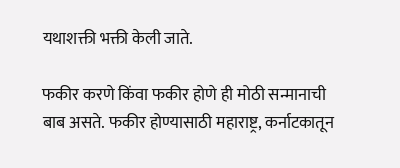यथाशक्ती भक्ती केली जाते.

फकीर करणे किंवा फकीर होणे ही मोठी सन्मानाची बाब असते. फकीर होण्यासाठी महाराष्ट्र, कर्नाटकातून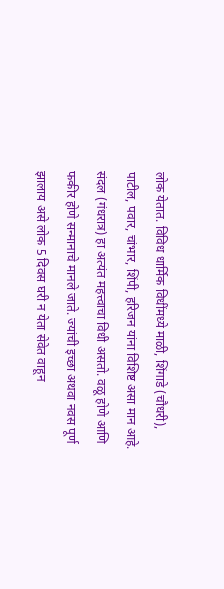लोक येतात. विविध धार्मिक विधींमध्ये माळी, शिंगाडे (चौधरी), पाटील, पवार, चांभार, शिंपी, हरिजन यांना विशिष्ट असा मान आहे. संदल (गंधरात्र) हा अत्यंत महत्त्वाचा विधी असतो. वळू होणे आणि फकीर होणे सन्मानाचे मानले जाते. ज्यांची इच्छा अथवा नवस पूर्ण झालाय असे लोक 5 दिवस घरी न येता सेवेत वाहून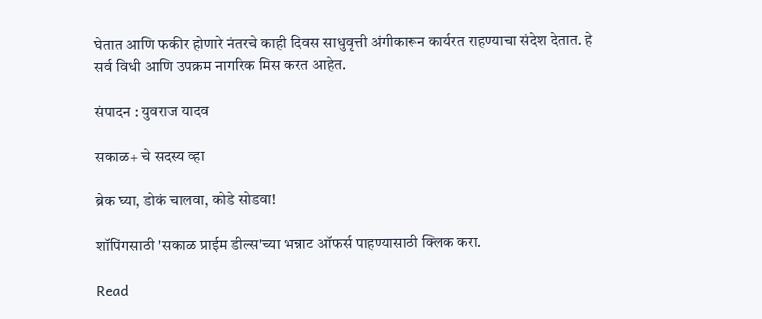घेतात आणि फकीर होणारे नंतरचे काही दिवस साधुवृत्ती अंगीकारून कार्यरत राहण्याचा संदेश देतात. हे सर्व विधी आणि उपक्रम नागरिक मिस करत आहेत.

संपादन : युवराज यादव

सकाळ+ चे सदस्य व्हा

ब्रेक घ्या, डोकं चालवा, कोडे सोडवा!

शॉपिंगसाठी 'सकाळ प्राईम डील्स'च्या भन्नाट ऑफर्स पाहण्यासाठी क्लिक करा.

Read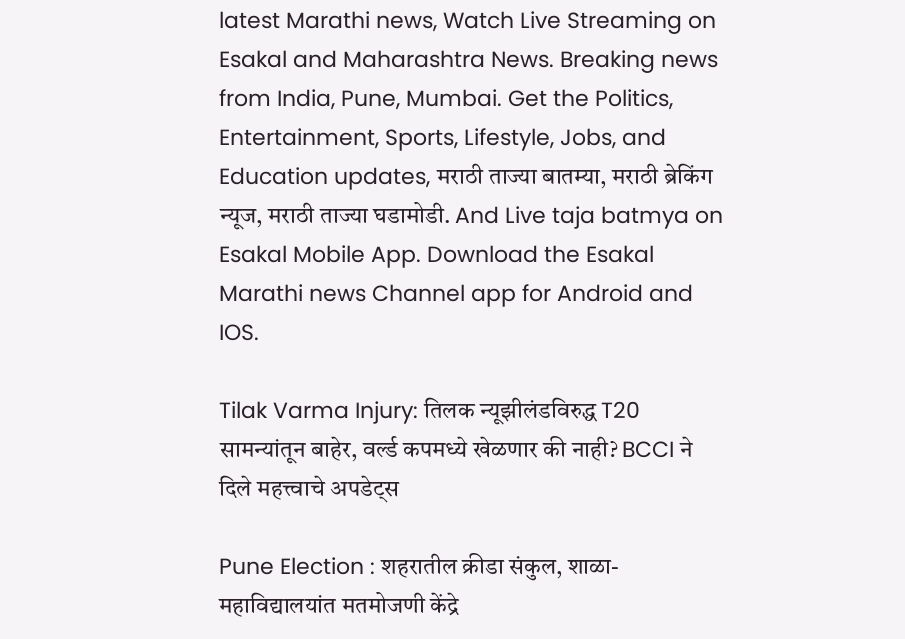latest Marathi news, Watch Live Streaming on Esakal and Maharashtra News. Breaking news from India, Pune, Mumbai. Get the Politics, Entertainment, Sports, Lifestyle, Jobs, and Education updates, मराठी ताज्या बातम्या, मराठी ब्रेकिंग न्यूज, मराठी ताज्या घडामोडी. And Live taja batmya on Esakal Mobile App. Download the Esakal Marathi news Channel app for Android and IOS.

Tilak Varma Injury: तिलक न्यूझीलंडविरुद्ध T20 सामन्यांतून बाहेर, वर्ल्ड कपमध्ये खेळणार की नाही? BCCI ने दिले महत्त्वाचे अपडेट्स

Pune Election : शहरातील क्रीडा संकुल, शाळा-महाविद्यालयांत मतमोजणी केंद्रे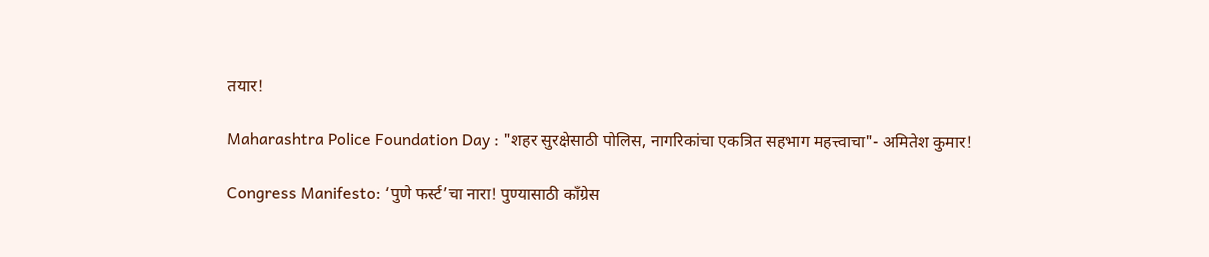तयार!

Maharashtra Police Foundation Day : "शहर सुरक्षेसाठी पोलिस, नागरिकांचा एकत्रित सहभाग महत्त्वाचा"- अमितेश कुमार!

Congress Manifesto: ‘पुणे फर्स्ट’चा नारा! पुण्यासाठी काँग्रेस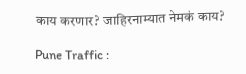काय करणार? जाहिरनाम्यात नेमकं काय?

Pune Traffic :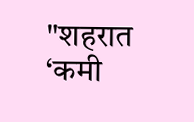"शहरात ‘कमी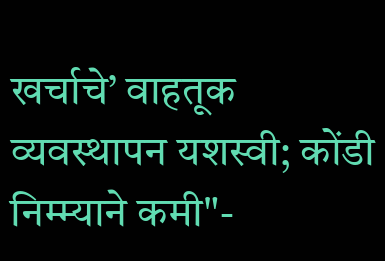खर्चाचे’ वाहतूक व्यवस्थापन यशस्वी; कोंडी निम्म्याने कमी"-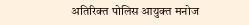अतिरिक्त पोलिस आयुक्त मनोज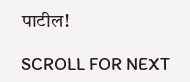पाटील!

SCROLL FOR NEXT